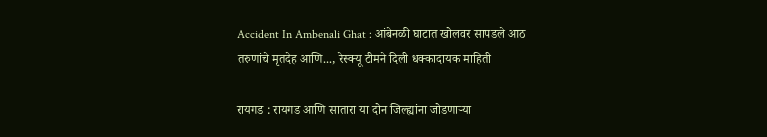Accident In Ambenali Ghat : आंबेनळी घाटात खोलवर सापडले आठ तरुणांचे मृतदेह आणि..., रेस्क्यू टीमने दिली धक्कादायक माहिती

रायगड : रायगड आणि सातारा या दोन जिल्ह्यांना जोडणाऱ्या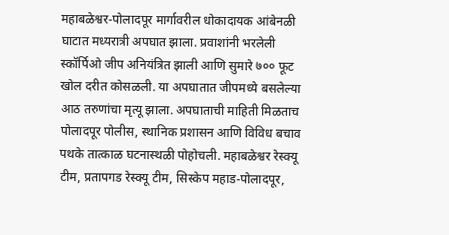महाबळेश्वर-पोलादपूर मार्गावरील धोकादायक आंबेनळी घाटात मध्यरात्री अपघात झाला. प्रवाशांनी भरलेली स्कॉर्पिओ जीप अनियंत्रित झाली आणि सुमारे ७०० फूट खोल दरीत कोसळली. या अपघातात जीपमध्ये बसलेल्या आठ तरुणांचा मृत्यू झाला. अपघाताची माहिती मिळताच पोलादपूर पोलीस, स्थानिक प्रशासन आणि विविध बचाव पथके तात्काळ घटनास्थळी पोहोचली. महाबळेश्वर रेस्क्यू टीम, प्रतापगड रेस्क्यू टीम, सिस्केप महाड-पोलादपूर,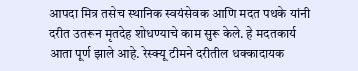आपदा मित्र तसेच स्थानिक स्वयंसेवक आणि मदत पथके यांनी दरीत उतरून मृतदेह शोधण्याचे काम सुरू केले. हे मदतकार्य आता पूर्ण झाले आहे. रेस्क्यू टीमने दरीतील धक्कादायक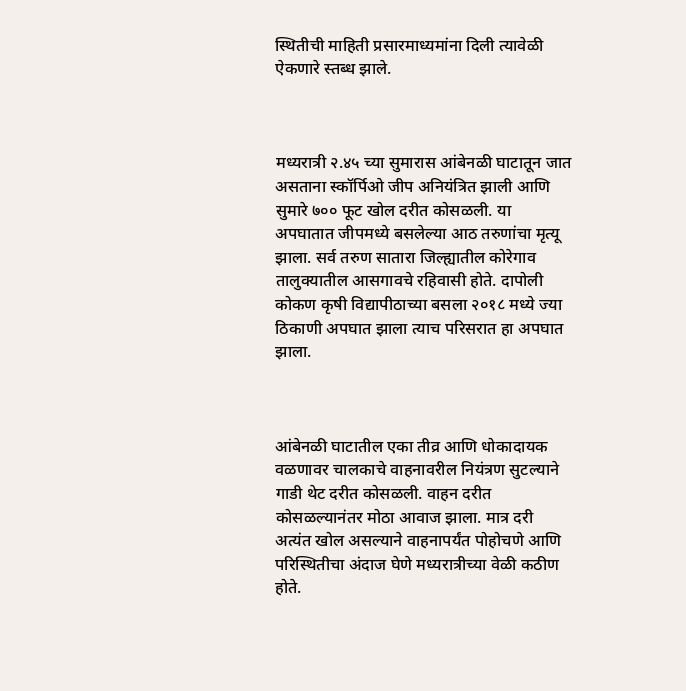स्थितीची माहिती प्रसारमाध्यमांना दिली त्यावेळी ऐकणारे स्तब्ध झाले.



मध्यरात्री २.४५ च्या सुमारास आंबेनळी घाटातून जात असताना स्कॉर्पिओ जीप अनियंत्रित झाली आणि सुमारे ७०० फूट खोल दरीत कोसळली. या अपघातात जीपमध्ये बसलेल्या आठ तरुणांचा मृत्यू झाला. सर्व तरुण सातारा जिल्ह्यातील कोरेगाव तालुक्यातील आसगावचे रहिवासी होते. दापोली कोकण कृषी विद्यापीठाच्या बसला २०१८ मध्ये ज्या ठिकाणी अपघात झाला त्याच परिसरात हा अपघात झाला.



आंबेनळी घाटातील एका तीव्र आणि धोकादायक वळणावर चालकाचे वाहनावरील नियंत्रण सुटल्याने गाडी थेट दरीत कोसळली. वाहन दरीत कोसळल्यानंतर मोठा आवाज झाला. मात्र दरी अत्यंत खोल असल्याने वाहनापर्यंत पोहोचणे आणि परिस्थितीचा अंदाज घेणे मध्यरात्रीच्या वेळी कठीण होते.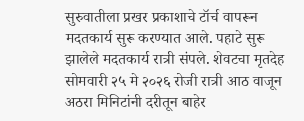सुरुवातीला प्रखर प्रकाशाचे टॉर्च वापरून मदतकार्य सुरू करण्यात आले. पहाटे सुरू झालेले मदतकार्य रात्री संपले. शेवटचा मृतदेह सोमवारी २५ मे २०२६ रोजी रात्री आठ वाजून अठरा मिनिटांनी दरीतून बाहेर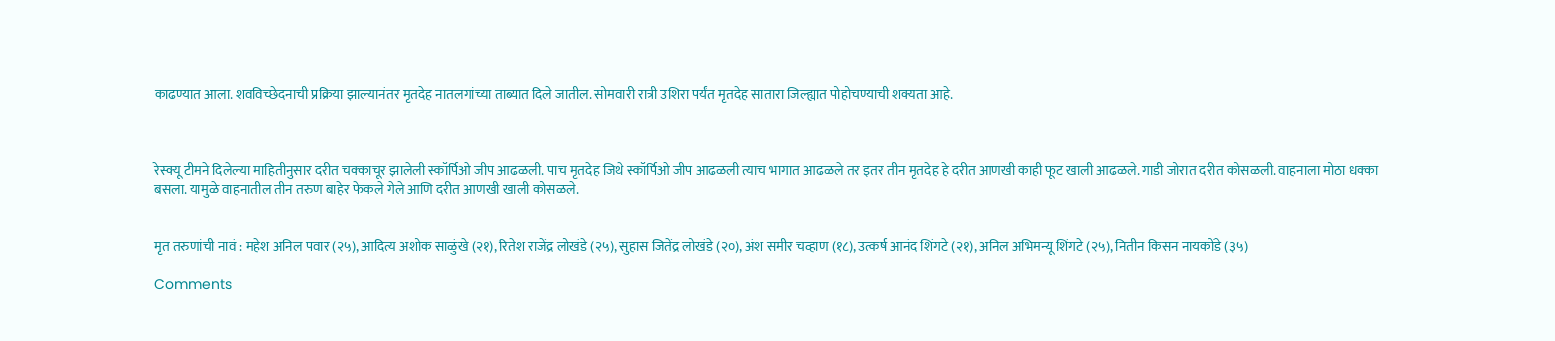काढण्यात आला. शवविच्छेदनाची प्रक्रिया झाल्यानंतर मृतदेह नातलगांच्या ताब्यात दिले जातील. सोमवारी रात्री उशिरा पर्यंत मृतदेह सातारा जिल्ह्यात पोहोचण्याची शक्यता आहे.



रेस्क्यू टीमने दिलेल्या माहितीनुसार दरीत चक्काचूर झालेली स्कॉर्पिओ जीप आढळली. पाच मृतदेह जिथे स्कॉर्पिओ जीप आढळली त्याच भागात आढळले तर इतर तीन मृतदेह हे दरीत आणखी काही फूट खाली आढळले. गाडी जोरात दरीत कोसळली. वाहनाला मोठा धक्का बसला. यामुळे वाहनातील तीन तरुण बाहेर फेकले गेले आणि दरीत आणखी खाली कोसळले.


मृत तरुणांची नावं : महेश अनिल पवार (२५), आदित्य अशोक साळुंखे (२१), रितेश राजेंद्र लोखंडे (२५), सुहास जितेंद्र लोखंडे (२०), अंश समीर चव्हाण (१८), उत्कर्ष आनंद शिंगटे (२१), अनिल अभिमन्यू शिंगटे (२५), नितीन किसन नायकोंडे (३५)

Comments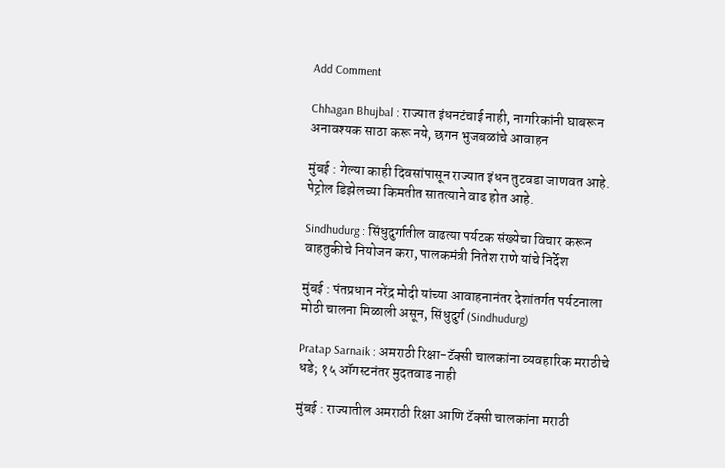Add Comment

Chhagan Bhujbal : राज्यात इंधनटंचाई नाही, नागरिकांनी घाबरून अनावश्यक साठा करू नये, छगन भुजबळांचे आवाहन

मुंबई : गेल्या काही दिवसांपासून राज्यात इंधन तुटवडा जाणवत आहे. पेट्रोल डिझेलच्या किमतीत सातत्याने वाढ होत आहे.

Sindhudurg : सिंधुदुर्गातील वाढत्या पर्यटक संख्येचा विचार करून वाहतुकीचे नियोजन करा, पालकमंत्री नितेश राणे यांचे निर्देश

मुंबई : पंतप्रधान नरेंद्र मोदी यांच्या आवाहनानंतर देशांतर्गत पर्यटनाला मोठी चालना मिळाली असून, सिंधुदुर्ग (Sindhudurg)

Pratap Sarnaik : अमराठी रिक्षा-टॅक्सी चालकांना व्यवहारिक मराठीचे धडे; १५ ऑगस्टनंतर मुदतवाढ नाही

मुंबई : राज्यातील अमराठी रिक्षा आणि टॅक्सी चालकांना मराठी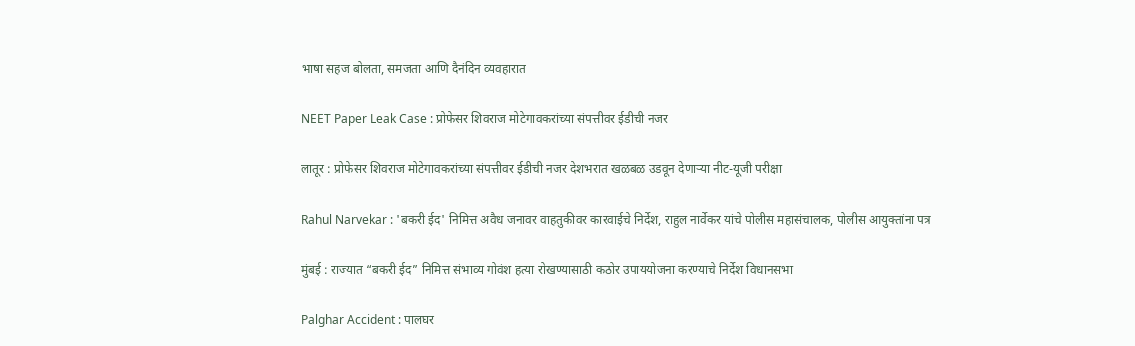भाषा सहज बोलता, समजता आणि दैनंदिन व्यवहारात

NEET Paper Leak Case : प्रोफेसर शिवराज मोटेगावकरांच्या संपत्तीवर ईडीची नजर

लातूर : प्रोफेसर शिवराज मोटेगावकरांच्या संपत्तीवर ईडीची नजर देशभरात खळबळ उडवून देणाऱ्या नीट-यूजी परीक्षा

Rahul Narvekar : 'बकरी ईद' निमित्त अवैध जनावर वाहतुकीवर कारवाईचे निर्देश, राहुल नार्वेकर यांचे पोलीस महासंचालक, पोलीस आयुक्तांना पत्र

मुंबई : राज्यात “बकरी ईद” निमित्त संभाव्य गोवंश हत्या रोखण्यासाठी कठोर उपाययोजना करण्याचे निर्देश विधानसभा

Palghar Accident : पालघर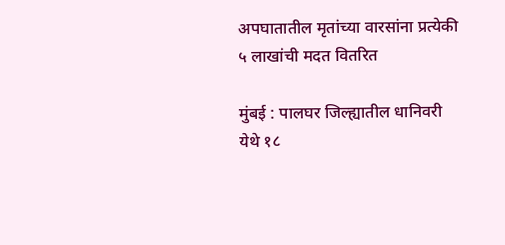अपघातातील मृतांच्या वारसांना प्रत्येकी ५ लाखांची मदत वितरित

मुंबई : पालघर जिल्ह्यातील धानिवरी येथे १८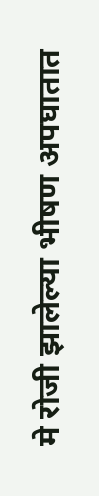मे रोजी झालेल्या भीषण अपघातात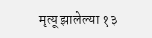मृत्यू झालेल्या १३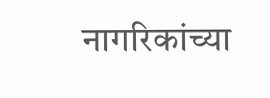नागरिकांच्या